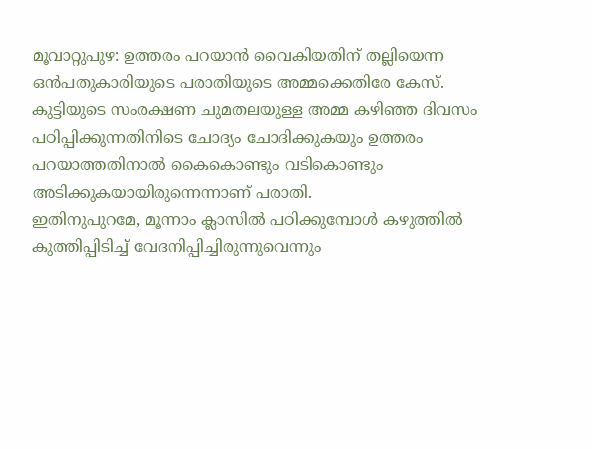മൂവാറ്റുപുഴ: ഉത്തരം പറയാൻ വൈകിയതിന് തല്ലിയെന്ന ഒൻപതുകാരിയുടെ പരാതിയുടെ അമ്മക്കെതിരേ കേസ്.
കുട്ടിയുടെ സംരക്ഷണ ചുമതലയുള്ള അമ്മ കഴിഞ്ഞ ദിവസം പഠിപ്പിക്കുന്നതിനിടെ ചോദ്യം ചോദിക്കുകയും ഉത്തരം പറയാത്തതിനാൽ കൈകൊണ്ടും വടികൊണ്ടും അടിക്കുകയായിരുന്നെന്നാണ് പരാതി.
ഇതിനുപുറമേ, മൂന്നാം ക്ലാസിൽ പഠിക്കുമ്പോൾ കഴുത്തിൽ കുത്തിപ്പിടിച്ച് വേദനിപ്പിച്ചിരുന്നുവെന്നും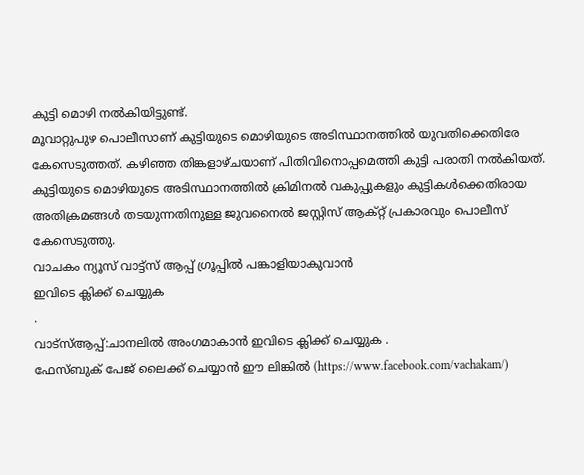കുട്ടി മൊഴി നൽകിയിട്ടുണ്ട്.
മൂവാറ്റുപുഴ പൊലീസാണ് കുട്ടിയുടെ മൊഴിയുടെ അടിസ്ഥാനത്തിൽ യുവതിക്കെതിരേ കേസെടുത്തത്. കഴിഞ്ഞ തിങ്കളാഴ്ചയാണ് പിതിവിനൊപ്പമെത്തി കുട്ടി പരാതി നൽകിയത്.
കുട്ടിയുടെ മൊഴിയുടെ അടിസ്ഥാനത്തിൽ ക്രിമിനൽ വകുപ്പുകളും കുട്ടികൾക്കെതിരായ അതിക്രമങ്ങൾ തടയുന്നതിനുള്ള ജുവനൈൽ ജസ്റ്റിസ് ആക്റ്റ് പ്രകാരവും പൊലീസ് കേസെടുത്തു.
വാചകം ന്യൂസ് വാട്ട്സ് ആപ്പ് ഗ്രൂപ്പിൽ പങ്കാളിയാകുവാൻ
ഇവിടെ ക്ലിക്ക് ചെയ്യുക
.
വാട്സ്ആപ്പ്:ചാനലിൽ അംഗമാകാൻ ഇവിടെ ക്ലിക്ക് ചെയ്യുക .
ഫേസ്ബുക് പേജ് ലൈക്ക് ചെയ്യാൻ ഈ ലിങ്കിൽ (https://www.facebook.com/vachakam/)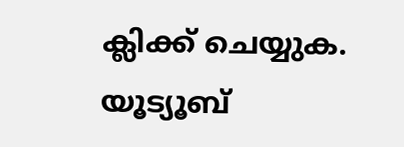ക്ലിക്ക് ചെയ്യുക.
യൂട്യൂബ്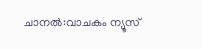ചാനൽ:വാചകം ന്യൂസ്